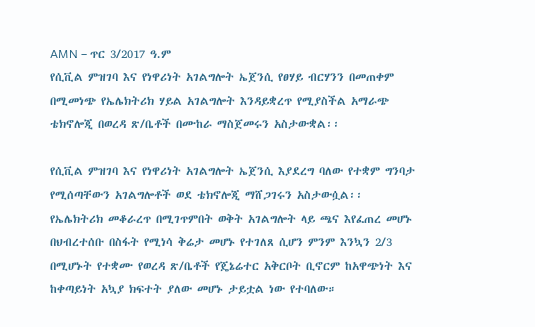AMN – ጥር 3/2017 ዓ.ም
የሲቪል ምዝገባ እና የነዋሪነት አገልግሎት ኤጀንሲ የፀሃይ ብርሃንን በመጠቀም በሚመነጭ የኤሌክትሪክ ሃይል አገልግሎት እንዳይቋረጥ የሚያስችል አማራጭ ቴክኖሎጂ በወረዳ ጽ/ቤቶች በሙከራ ማስጀመሩን አስታውቋል፡፡

የሲቪል ምዝገባ እና የነዋሪነት አገልግሎት ኤጀንሲ እያደረግ ባለው የተቋም ግንባታ የሚሰጣቸውን አገልግሎቶች ወደ ቴክኖሎጂ ማሸጋገሩን አስታውሷል፡፡
የኤሌክትሪክ መቆራረጥ በሚገጥምበት ወቅት አገልግሎት ላይ ጫና እየፈጠረ መሆኑ በህብረተሰቡ በስፋት የሚነሳ ቅሬታ መሆኑ የተገለጸ ሲሆን ምንም እንኳን 2/3 በሚሆኑት የተቋሙ የወረዳ ጽ/ቤቶች የጄኔሬተር አቅርቦት ቢኖርም ከአዋጭነት እና ከቀጣይነት አኳያ ክፍተት ያለው መሆኑ ታይቷል ነው የተባለው።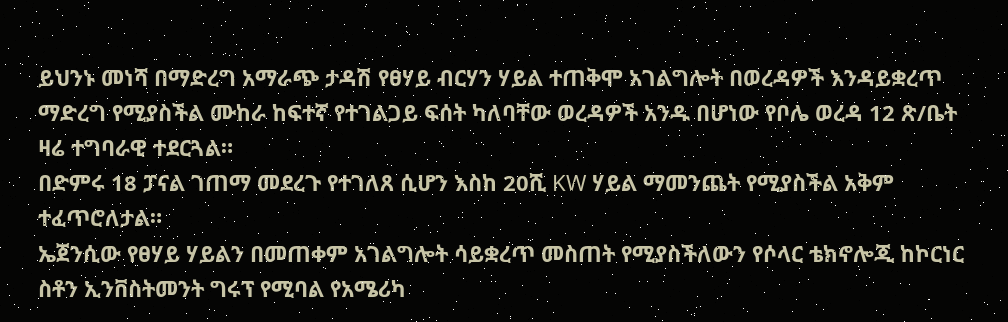ይህንኑ መነሻ በማድረግ አማራጭ ታዳሽ የፀሃይ ብርሃን ሃይል ተጠቅሞ አገልግሎት በወረዳዎች እንዳይቋረጥ ማድረግ የሚያስችል ሙከራ ከፍተኛ የተገልጋይ ፍሰት ካለባቸው ወረዳዎች አንዱ በሆነው የቦሌ ወረዳ 12 ጽ/ቤት ዛሬ ተግባራዊ ተደርጓል።
በድምሩ 18 ፓናል ገጠማ መደረጉ የተገለጸ ሲሆን እስከ 20ሺ KW ሃይል ማመንጨት የሚያስችል አቅም ተፈጥሮለታል።
ኤጀንሲው የፀሃይ ሃይልን በመጠቀም አገልግሎት ሳይቋረጥ መስጠት የሚያስችለውን የሶላር ቴክኖሎጂ ከኮርነር ስቶን ኢንቨስትመንት ግሩፕ የሚባል የአሜሪካ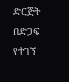ድርጅት በድጋፍ የተገኘ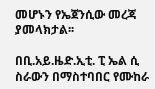መሆኑን የኤጀንሲው መረጃ ያመላክታል፡፡

በቢ.አይ.ዜድ.ኢቲ. ፒ ኤል ሲ ስራውን በማስተባበር የሙከራ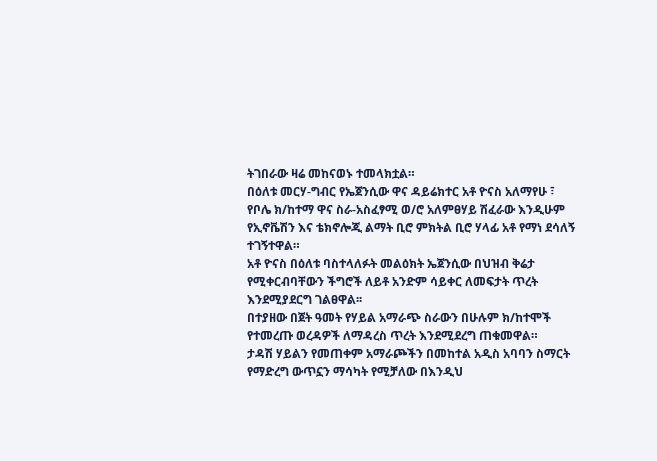ትገበራው ዛሬ መከናወኑ ተመላክቷል።
በዕለቱ መርሃ-ግብር የኤጀንሲው ዋና ዳይሬክተር አቶ ዮናስ አለማየሁ ፣ የቦሌ ክ/ከተማ ዋና ስራ-አስፈፃሚ ወ/ሮ አለምፀሃይ ሽፈራው እንዲሁም የኢኖቬሽን እና ቴክኖሎጂ ልማት ቢሮ ምክትል ቢሮ ሃላፊ አቶ የማነ ደሳለኝ ተገኝተዋል።
አቶ ዮናስ በዕለቱ ባስተላለፉት መልዕክት ኤጀንሲው በህዝብ ቅሬታ የሚቀርብባቸውን ችግሮች ለይቶ አንድም ሳይቀር ለመፍታት ጥረት እንደሚያደርግ ገልፀዋል፡፡
በተያዘው በጀት ዓመት የሃይል አማራጭ ስራውን በሁሉም ክ/ከተሞች የተመረጡ ወረዳዎች ለማዳረስ ጥረት እንደሚደረግ ጠቁመዋል።
ታዳሽ ሃይልን የመጠቀም አማራጮችን በመከተል አዲስ አባባን ስማርት የማድረግ ውጥኗን ማሳካት የሚቻለው በእንዲህ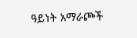ዓይነት አማራጮች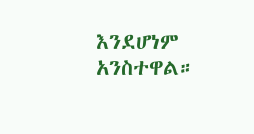እንደሆነም አንስተዋል።